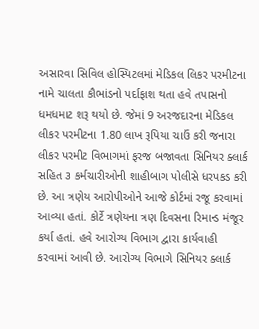અસારવા સિવિલ હોસ્પિટલમાં મેડિકલ લિકર પરમીટના નામે ચાલતા કૌભાંડનો પર્દાફાશ થતા હવે તપાસનો ધમધમાટ શરૂ થયો છે. જેમાં 9 અરજદારના મેડિકલ લીકર પરમીટના 1.80 લાખ રૂપિયા ચાઉં કરી જનારા લીકર પરમીટ વિભાગમાં ફરજ બજાવતા સિનિયર ક્લાર્ક સહિત ૩ કર્મચારીઓની શાહીબાગ પોલીસે ધરપકડ કરી છે. આ ત્રણેય આરોપીઓને આજે કોર્ટમાં રજૂ કરવામાં આવ્યા હતાં. કોર્ટે ત્રણેયના ત્રણ દિવસના રિમાન્ડ મંજૂર કર્યા હતાં. હવે આરોગ્ય વિભાગ દ્વારા કાર્યવાહી કરવામાં આવી છે. આરોગ્ય વિભાગે સિનિયર ક્લાર્ક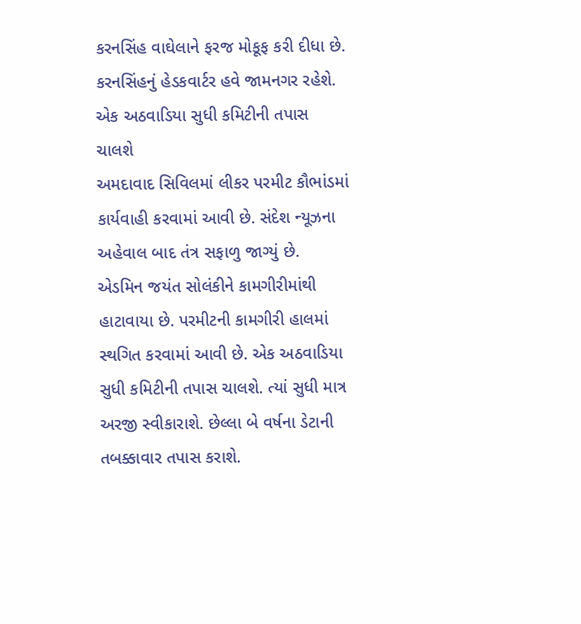કરનસિંહ વાઘેલાને ફરજ મોકૂફ કરી દીધા છે. કરનસિંહનું હેડકવાર્ટર હવે જામનગર રહેશે.
એક અઠવાડિયા સુધી કમિટીની તપાસ ચાલશે
અમદાવાદ સિવિલમાં લીકર પરમીટ કૌભાંડમાં કાર્યવાહી કરવામાં આવી છે. સંદેશ ન્યૂઝના અહેવાલ બાદ તંત્ર સફાળુ જાગ્યું છે. એડમિન જયંત સોલંકીને કામગીરીમાંથી હાટાવાયા છે. પરમીટની કામગીરી હાલમાં સ્થગિત કરવામાં આવી છે. એક અઠવાડિયા સુધી કમિટીની તપાસ ચાલશે. ત્યાં સુધી માત્ર અરજી સ્વીકારાશે. છેલ્લા બે વર્ષના ડેટાની તબક્કાવાર તપાસ કરાશે.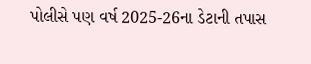પોલીસે પણ વર્ષ 2025-26ના ડેટાની તપાસ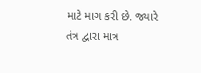માટે માગ કરી છે. જ્યારે તંત્ર દ્વારા માત્ર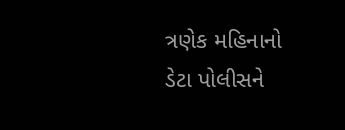ત્રણેક મહિનાનો ડેટા પોલીસને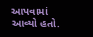આપવામાં આવ્યો હતો.